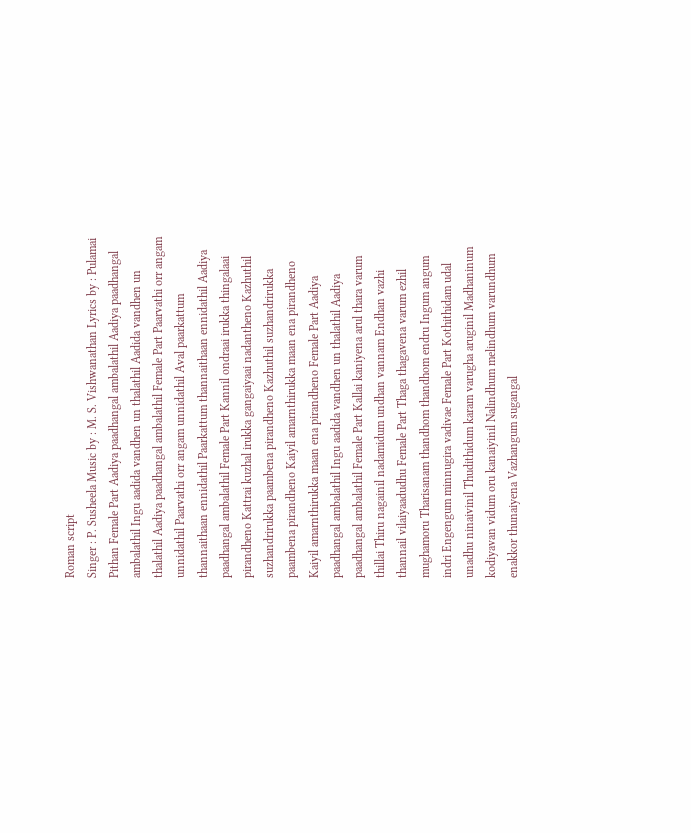Roman script
Singer : P. Susheela Music by : M. S. Vishwanathan Lyrics by : Pulamai Pithan Female Part Aadiya paadhangal ambalathil Aadiya paadhangal ambalathil Ingu aadida vandhen un thalathil Aadida vandhen un thalathil Aadiya paadhangal ambalathil Female Part Paarvathi orr angam unnidathil Paarvathi orr angam unnidathil Aval paarkattum thannaithaan ennidathil Paarkattum thannaithaan ennidathil Aadiya paadhangal ambalathil Female Part Kannil ondraai irukka thingalaai pirandheno Kattrai kuzhal irukka gangaiyaai nadantheno Kazhuthil suzhandrirukka paambena pirandheno Kazhuthil suzhandrirukka paambena pirandheno Kaiyil amarnthirukka maan ena pirandheno Kaiyil amarnthirukka maan ena pirandheno Female Part Aadiya paadhangal ambalathil Ingu aadida vandhen un thalathil Aadiya paadhangal ambalathil Female Part Kallai kaniyena arul thara varum thillai Thiru nagainil nadamidum undhan vannam Endhan vazhi thannail vilaiyaadudhu Female Part Thaga thagavena varum ezhil mughamoru Tharisanam thandhom thandhom endru Ingum angum indri Engengum minnugira vadivae Female Part Kothithidam udal unadhu ninaivinil Thudithidum karam varugha aruginil Madhaninum kodiyavan vidum oru kanaiyinil Nalindhum melindhum varundhum enakkor thunaiyena Vazhangum sugangal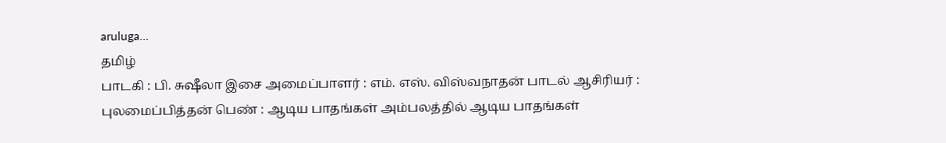aruluga…
தமிழ்
பாடகி : பி. சுஷீலா இசை அமைப்பாளர் : எம். எஸ். விஸ்வநாதன் பாடல் ஆசிரியர் : புலமைப்பித்தன் பெண் : ஆடிய பாதங்கள் அம்பலத்தில் ஆடிய பாதங்கள்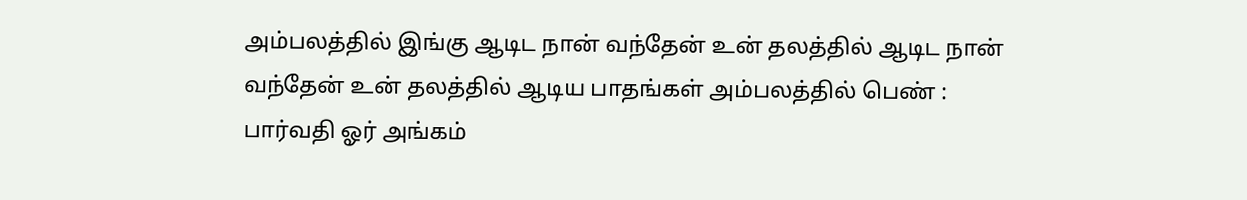அம்பலத்தில் இங்கு ஆடிட நான் வந்தேன் உன் தலத்தில் ஆடிட நான் வந்தேன் உன் தலத்தில் ஆடிய பாதங்கள் அம்பலத்தில் பெண் : பார்வதி ஓர் அங்கம்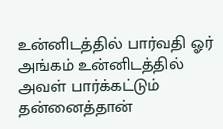உன்னிடத்தில் பார்வதி ஓர் அங்கம் உன்னிடத்தில் அவள் பார்க்கட்டும் தன்னைத்தான்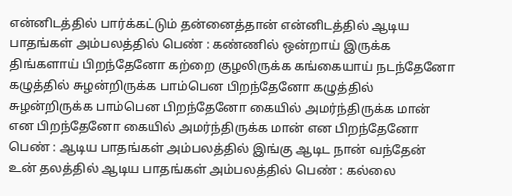என்னிடத்தில் பார்க்கட்டும் தன்னைத்தான் என்னிடத்தில் ஆடிய பாதங்கள் அம்பலத்தில் பெண் : கண்ணில் ஒன்றாய் இருக்க திங்களாய் பிறந்தேனோ கற்றை குழலிருக்க கங்கையாய் நடந்தேனோ கழுத்தில் சுழன்றிருக்க பாம்பென பிறந்தேனோ கழுத்தில் சுழன்றிருக்க பாம்பென பிறந்தேனோ கையில் அமர்ந்திருக்க மான் என பிறந்தேனோ கையில் அமர்ந்திருக்க மான் என பிறந்தேனோ பெண் : ஆடிய பாதங்கள் அம்பலத்தில் இங்கு ஆடிட நான் வந்தேன் உன் தலத்தில் ஆடிய பாதங்கள் அம்பலத்தில் பெண் : கல்லை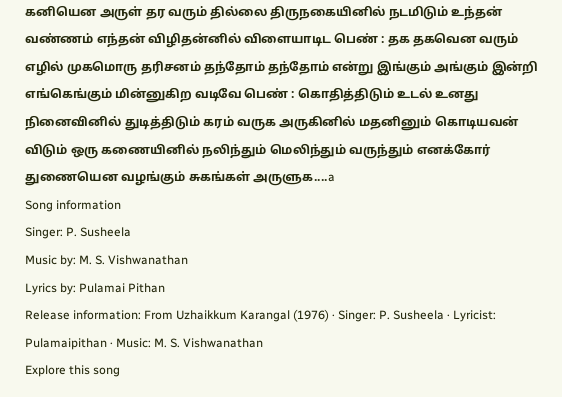கனியென அருள் தர வரும் தில்லை திருநகையினில் நடமிடும் உந்தன் வண்ணம் எந்தன் விழிதன்னில் விளையாடிட பெண் : தக தகவென வரும் எழில் முகமொரு தரிசனம் தந்தோம் தந்தோம் என்று இங்கும் அங்கும் இன்றி எங்கெங்கும் மின்னுகிற வடிவே பெண் : கொதித்திடும் உடல் உனது நினைவினில் துடித்திடும் கரம் வருக அருகினில் மதனினும் கொடியவன் விடும் ஒரு கணையினில் நலிந்தும் மெலிந்தும் வருந்தும் எனக்கோர் துணையென வழங்கும் சுகங்கள் அருளுக....a
Song information
Singer: P. Susheela
Music by: M. S. Vishwanathan
Lyrics by: Pulamai Pithan
Release information: From Uzhaikkum Karangal (1976) · Singer: P. Susheela · Lyricist: Pulamaipithan · Music: M. S. Vishwanathan
Explore this song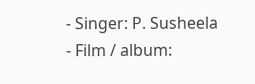- Singer: P. Susheela
- Film / album: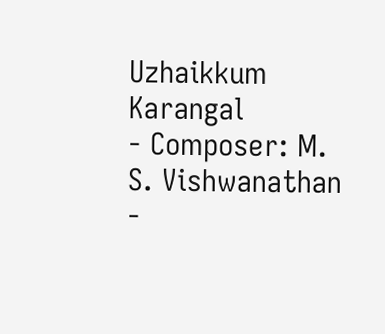Uzhaikkum Karangal
- Composer: M. S. Vishwanathan
-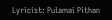Lyricist: Pulamai Pithan